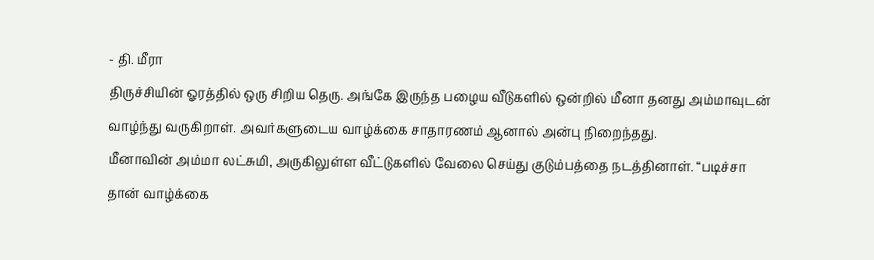- தி. மீரா
திருச்சியின் ஓரத்தில் ஒரு சிறிய தெரு. அங்கே இருந்த பழைய வீடுகளில் ஒன்றில் மீனா தனது அம்மாவுடன் வாழ்ந்து வருகிறாள். அவர்களுடைய வாழ்க்கை சாதாரணம் ஆனால் அன்பு நிறைந்தது.
மீனாவின் அம்மா லட்சுமி, அருகிலுள்ள வீட்டுகளில் வேலை செய்து குடும்பத்தை நடத்தினாள். “படிச்சா தான் வாழ்க்கை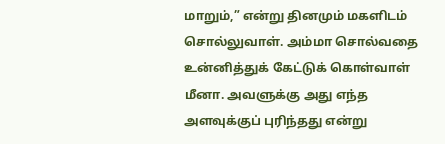மாறும்,” என்று தினமும் மகளிடம் சொல்லுவாள். அம்மா சொல்வதை உன்னித்துக் கேட்டுக் கொள்வாள் மீனா. அவளுக்கு அது எந்த அளவுக்குப் புரிந்தது என்று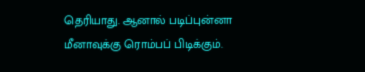தெரியாது. ஆனால் படிப்புன்னா மீனாவுக்கு ரொம்பப் பிடிக்கும்.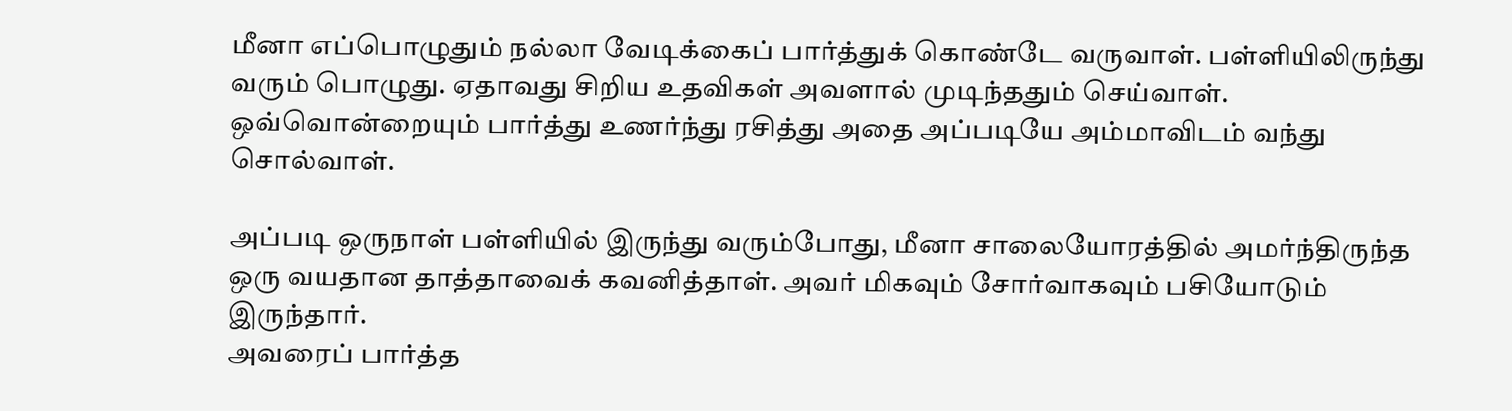மீனா எப்பொழுதும் நல்லா வேடிக்கைப் பார்த்துக் கொண்டே வருவாள். பள்ளியிலிருந்து வரும் பொழுது. ஏதாவது சிறிய உதவிகள் அவளால் முடிந்ததும் செய்வாள். ஒவ்வொன்றையும் பார்த்து உணர்ந்து ரசித்து அதை அப்படியே அம்மாவிடம் வந்து சொல்வாள்.

அப்படி ஒருநாள் பள்ளியில் இருந்து வரும்போது, மீனா சாலையோரத்தில் அமர்ந்திருந்த ஒரு வயதான தாத்தாவைக் கவனித்தாள். அவர் மிகவும் சோர்வாகவும் பசியோடும் இருந்தார்.
அவரைப் பார்த்த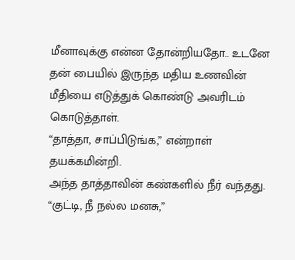மீனாவுக்கு என்ன தோன்றியதோ.. உடனே தன் பையில் இருந்த மதிய உணவின் மீதியை எடுத்துக் கொண்டு அவரிடம் கொடுத்தாள்.
“தாத்தா, சாப்பிடுங்க,” என்றாள் தயக்கமின்றி.
அந்த தாத்தாவின் கண்களில் நீர் வந்தது.
“குட்டி, நீ நல்ல மனசு,”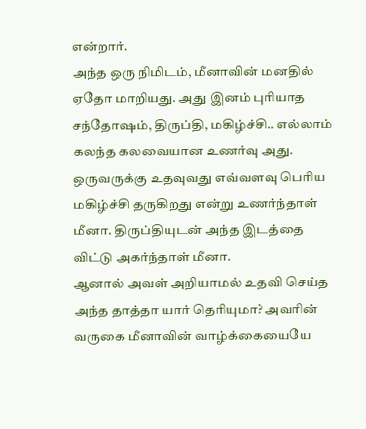என்றார்.
அந்த ஒரு நிமிடம், மீனாவின் மனதில் ஏதோ மாறியது. அது இனம் புரியாத சந்தோஷம், திருப்தி, மகிழ்ச்சி.. எல்லாம் கலந்த கலவையான உணர்வு அது.
ஒருவருக்கு உதவுவது எவ்வளவு பெரிய மகிழ்ச்சி தருகிறது என்று உணர்ந்தாள் மீனா. திருப்தியுடன் அந்த இடத்தை விட்டு அகர்ந்தாள் மீனா.
ஆனால் அவள் அறியாமல் உதவி செய்த அந்த தாத்தா யார் தெரியுமா? அவரின் வருகை மீனாவின் வாழ்க்கையையே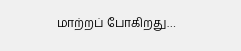மாற்றப் போகிறது…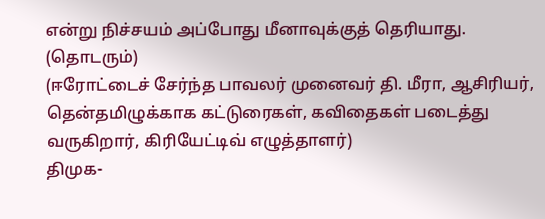என்று நிச்சயம் அப்போது மீனாவுக்குத் தெரியாது.
(தொடரும்)
(ஈரோட்டைச் சேர்ந்த பாவலர் முனைவர் தி. மீரா, ஆசிரியர், தென்தமிழுக்காக கட்டுரைகள், கவிதைகள் படைத்து வருகிறார், கிரியேட்டிவ் எழுத்தாளர்)
திமுக-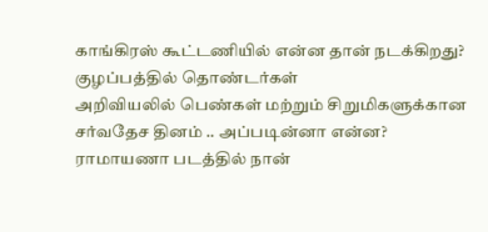காங்கிரஸ் கூட்டணியில் என்ன தான் நடக்கிறது? குழப்பத்தில் தொண்டர்கள்
அறிவியலில் பெண்கள் மற்றும் சிறுமிகளுக்கான சர்வதேச தினம் .. அப்படின்னா என்ன?
ராமாயணா படத்தில் நான்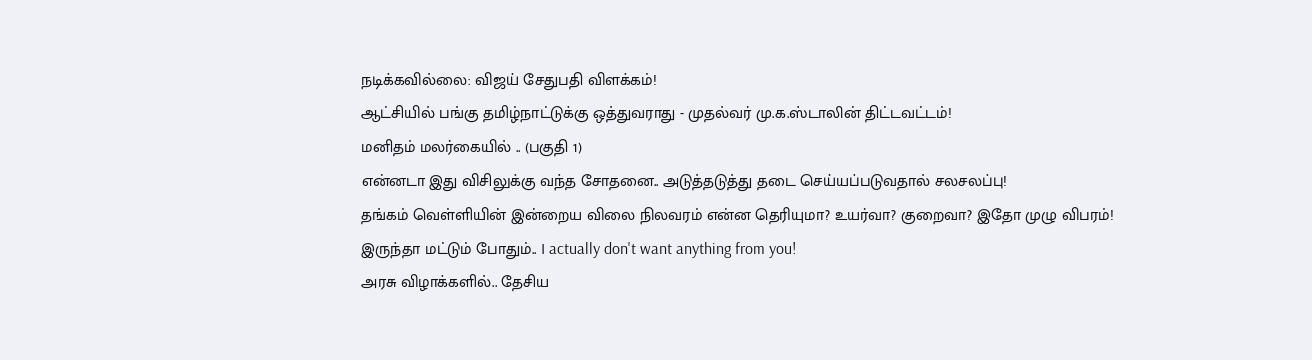நடிக்கவில்லை: விஜய் சேதுபதி விளக்கம்!
ஆட்சியில் பங்கு தமிழ்நாட்டுக்கு ஒத்துவராது - முதல்வர் மு.க.ஸ்டாலின் திட்டவட்டம்!
மனிதம் மலர்கையில் .. (பகுதி 1)
என்னடா இது விசிலுக்கு வந்த சோதனை.. அடுத்தடுத்து தடை செய்யப்படுவதால் சலசலப்பு!
தங்கம் வெள்ளியின் இன்றைய விலை நிலவரம் என்ன தெரியுமா? உயர்வா? குறைவா? இதோ முழு விபரம்!
இருந்தா மட்டும் போதும்.. I actually don't want anything from you!
அரசு விழாக்களில்.. தேசிய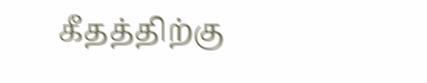கீதத்திற்கு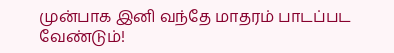முன்பாக இனி வந்தே மாதரம் பாடப்பட வேண்டும்!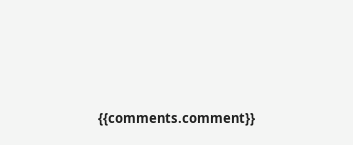{{comments.comment}}